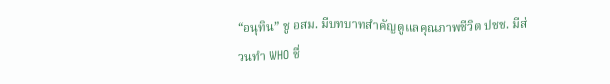“อนุทิน” ชู อสม. มีบทบาทสำคัญดูแลคุณภาพชีวิต ปชช. มีส่วนทำ WHO ชื่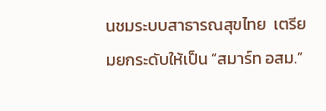นชมระบบสาธารณสุขไทย  เตรียมยกระดับให้เป็น “สมาร์ท อสม.”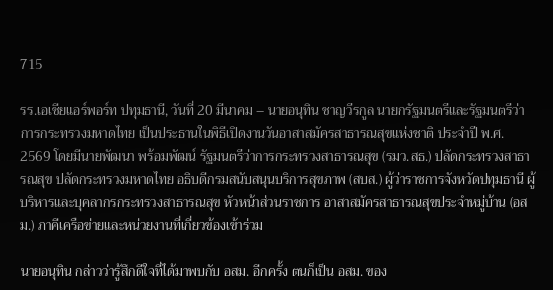715

รร.เอเชียแอร์พอร์ท ปทุมธานี, วันที่ 20 มีนาคม – นายอนุทิน ชาญวีรกูล นายกรัฐมนตรีและรัฐมนตรีว่าการกระทรวงมหาดไทย เป็นประธานในพิธีเปิดงานวันอาสาสมัครสาธารณสุขแห่งชาติ ประจำปี พ.ศ. 2569 โดยมีนายพัฒนา พร้อมพัฒน์ รัฐมนตรีว่าการกระทรวงสาธารณสุข (รมว.สธ.) ปลัดกระทรวงสาธารณสุข ปลัดกระทรวงมหาดไทย อธิบดีกรมสนับสนุนบริการสุขภาพ (สบส.) ผู้ว่าราชการจังหวัดปทุมธานี ผู้บริหารและบุคลากรกระทรวงสาธารณสุข หัวหน้าส่วนราชการ อาสาสมัครสาธารณสุขประจำหมู่บ้าน (อสม.) ภาคีเครือข่ายและหน่วยงานที่เกี่ยวข้องเข้าร่วม

นายอนุทิน กล่าวว่ารู้สึกดีใจที่ได้มาพบกับ อสม. อีกครั้ง ตนก็เป็น อสม. ของ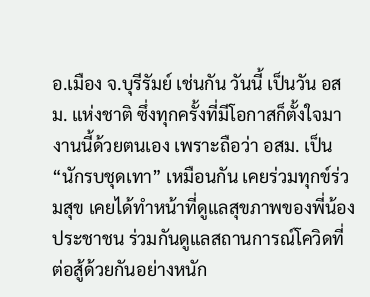อ.เมือง จ.บุรีรัมย์ เช่นกัน วันนี้ เป็นวัน อสม. แห่งชาติ ซึ่งทุกครั้งที่มีโอกาสก็ตั้งใจมางานนี้ด้วยตนเอง เพราะถือว่า อสม. เป็น “นักรบชุดเทา” เหมือนกัน เคยร่วมทุกข์ร่วมสุข เคยได้ทำหน้าที่ดูแลสุขภาพของพี่น้องประชาชน ร่วมกันดูแลสถานการณ์โควิดที่ต่อสู้ด้วยกันอย่างหนัก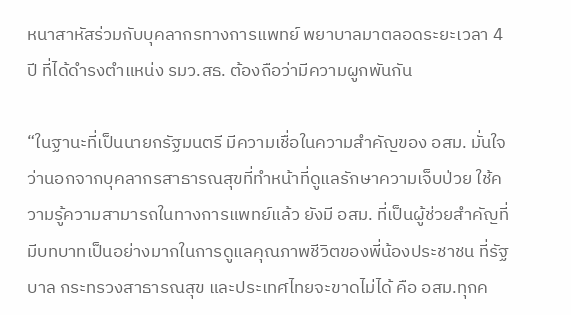หนาสาหัสร่วมกับบุคลากรทางการแพทย์ พยาบาลมาตลอดระยะเวลา 4 ปี ที่ได้ดำรงตำแหน่ง รมว.สธ. ต้องถือว่ามีความผูกพันกัน

“ในฐานะที่เป็นนายกรัฐมนตรี มีความเชื่อในความสำคัญของ อสม. มั่นใจว่านอกจากบุคลากรสาธารณสุขที่ทำหน้าที่ดูแลรักษาความเจ็บป่วย ใช้ความรู้ความสามารถในทางการแพทย์แล้ว ยังมี อสม. ที่เป็นผู้ช่วยสำคัญที่มีบทบาทเป็นอย่างมากในการดูแลคุณภาพชีวิตของพี่น้องประชาชน ที่รัฐบาล กระทรวงสาธารณสุข และประเทศไทยจะขาดไม่ได้ คือ อสม.ทุกค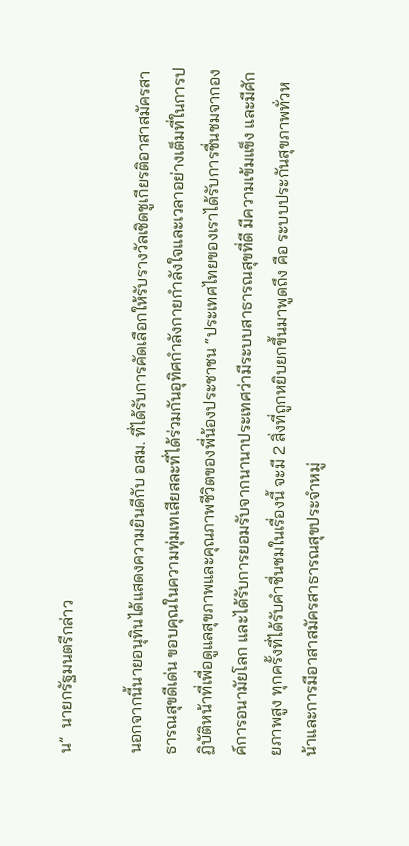น”  นายกรัฐมนตรีกล่าว

นอกจากนี้นายอนุทินได้แสดงความยินดีกับ อสม. ที่ได้รับการคัดเลือกให้รับรางวัลเชิดชูเกียรติอาสาสมัครสาธารณสุขดีเด่น ขอบคุณในความทุ่มเทเสียสละที่ได้ร่วมกันอุทิศกำลังกายกำลังใจและเวลาอย่างเต็มที่ในการปฏิบัติหน้าที่เพื่อดูแลสุขภาพและคุณภาพชีวิตของพี่น้องประชาชน “ประเทศไทยของเราได้รับการชื่นชมจากองค์การอนามัยโลก และได้รับการยอมรับจากนานาประเทศว่ามีระบบสาธารณสุขที่ดี มีความเข้มแข็ง และมีศักยภาพสูง ทุกครั้งที่ได้รับคำชื่นชมในเรื่องนี้ จะมี 2 สิ่งที่ถูกหยิบยกขึ้นมาพูดถึง คือ ระบบประกันสุขภาพทั่วหน้าและการมีอาสาสมัครสาธารณสุขประจำหมู่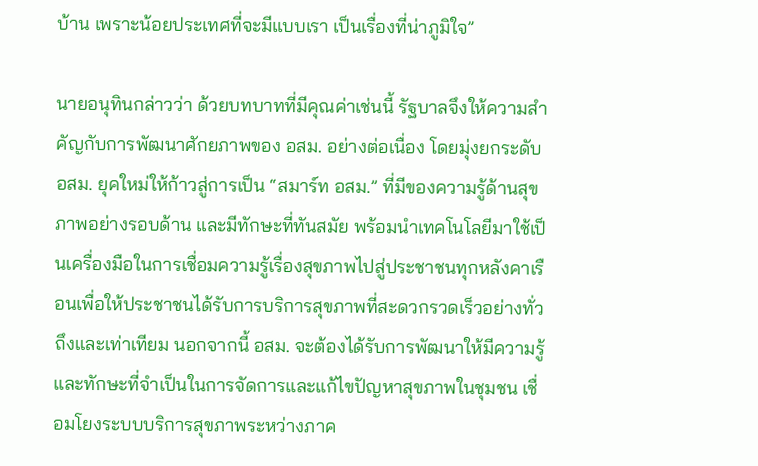บ้าน เพราะน้อยประเทศที่จะมีแบบเรา เป็นเรื่องที่น่าภูมิใจ”

นายอนุทินกล่าวว่า ด้วยบทบาทที่มีคุณค่าเช่นนี้ รัฐบาลจึงให้ความสำคัญกับการพัฒนาศักยภาพของ อสม. อย่างต่อเนื่อง โดยมุ่งยกระดับ อสม. ยุคใหม่ให้ก้าวสู่การเป็น “สมาร์ท อสม.” ที่มีของความรู้ด้านสุขภาพอย่างรอบด้าน และมีทักษะที่ทันสมัย พร้อมนำเทคโนโลยีมาใช้เป็นเครื่องมือในการเชื่อมความรู้เรื่องสุขภาพไปสู่ประชาชนทุกหลังคาเรือนเพื่อให้ประชาชนได้รับการบริการสุขภาพที่สะดวกรวดเร็วอย่างทั่วถึงและเท่าเทียม นอกจากนี้ อสม. จะต้องได้รับการพัฒนาให้มีความรู้และทักษะที่จำเป็นในการจัดการและแก้ไขปัญหาสุขภาพในชุมชน เชื่อมโยงระบบบริการสุขภาพระหว่างภาค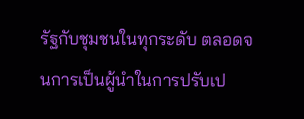รัฐกับชุมชนในทุกระดับ ตลอดจนการเป็นผู้นำในการปรับเป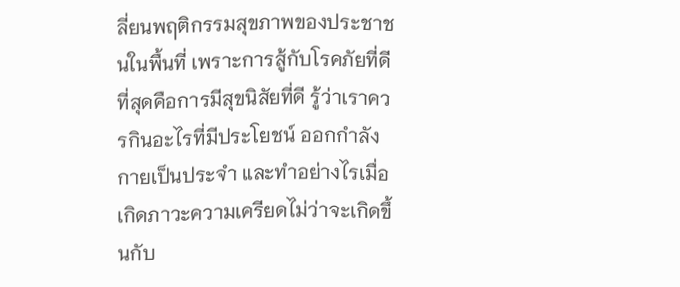ลี่ยนพฤติกรรมสุขภาพของประชาชนในพื้นที่ เพราะการสู้กับโรคภัยที่ดีที่สุดคือการมีสุขนิสัยที่ดี รู้ว่าเราควรกินอะไรที่มีประโยชน์ ออกกำลังกายเป็นประจำ และทำอย่างไรเมื่อเกิดภาวะความเครียดไม่ว่าจะเกิดขึ้นกับ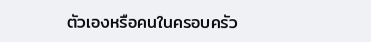ตัวเองหรือคนในครอบครัว